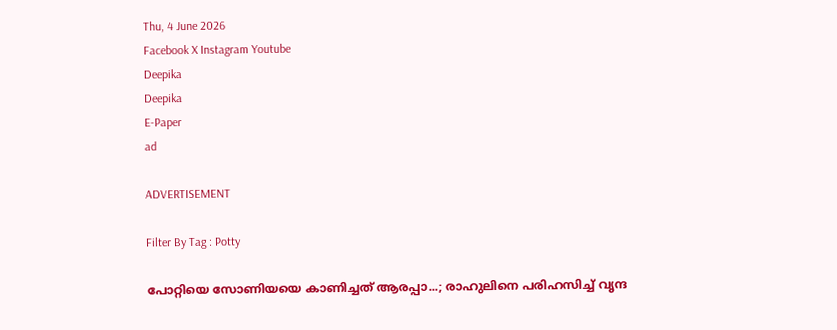Thu, 4 June 2026
Facebook X Instagram Youtube
Deepika
Deepika
E-Paper
ad

ADVERTISEMENT

Filter By Tag : Potty

പോറ്റിയെ സോണിയയെ കാണിച്ചത് ആരപ്പാ...; രാഹുലിനെ പരിഹസിച്ച് വൃന്ദ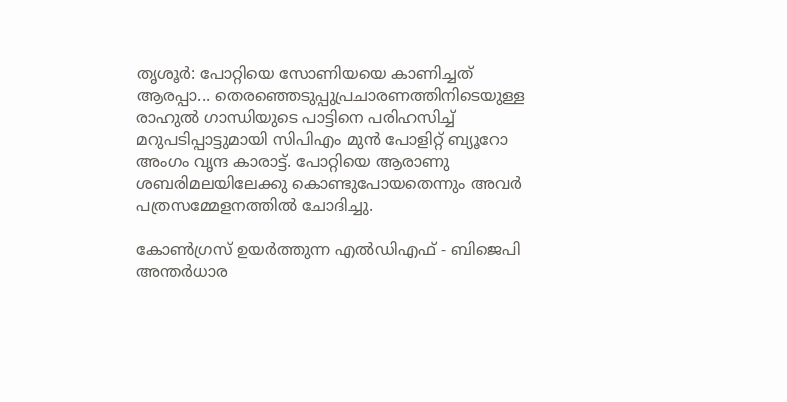തൃശൂർ: പോറ്റിയെ സോണിയയെ കാണിച്ചത് ആരപ്പാ... തെരഞ്ഞെടുപ്പുപ്രചാരണത്തിനിടെയുള്ള രാഹുൽ ഗാന്ധിയുടെ പാട്ടിനെ പരിഹസിച്ച് മറുപടിപ്പാട്ടുമായി സിപിഎം മുൻ പോളിറ്റ് ബ്യൂറോ അംഗം വൃന്ദ കാരാട്ട്. പോറ്റിയെ ആരാണു ശബരിമലയിലേക്കു കൊണ്ടുപോയതെന്നും അവർ പത്രസമ്മേളനത്തിൽ ചോദിച്ചു.

കോൺഗ്രസ് ഉയർത്തുന്ന എൽഡിഎഫ് - ബിജെപി അന്തർധാര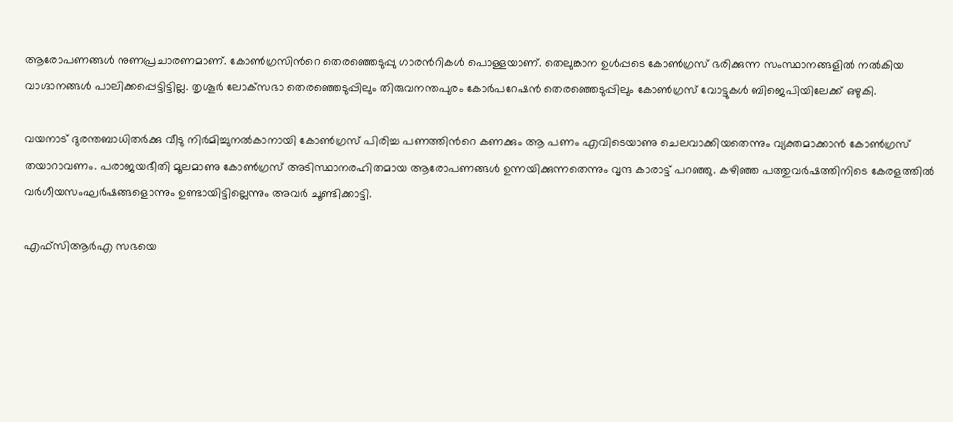ആരോപണങ്ങൾ നുണപ്രചാരണമാണ്. കോൺഗ്രസിന്‍റെ തെരഞ്ഞെടുപ്പു ഗാരന്‍റികൾ പൊള്ളയാണ്. തെലുങ്കാന ഉൾപ്പടെ കോൺഗ്രസ് ഭരിക്കുന്ന സംസ്ഥാനങ്ങളിൽ നൽകിയ വാഗ്ദാനങ്ങൾ പാലിക്കപ്പെട്ടിട്ടില്ല. തൃശൂർ ലോക്‌സഭാ തെരഞ്ഞെടുപ്പിലും തിരുവനന്തപുരം കോർപറേഷൻ തെരഞ്ഞെടുപ്പിലും കോൺഗ്രസ് വോട്ടുകൾ ബിജെപിയിലേക്ക് ഒഴുകി.

വയനാട് ദുരന്തബാധിതർക്കു വീടു നിർമിച്ചുനൽകാനായി കോൺഗ്രസ് പിരിച്ച പണത്തിന്‍റെ കണക്കും ആ പണം എവിടെയാണു ചെലവാക്കിയതെന്നും വ്യക്തമാക്കാൻ കോൺഗ്രസ് തയാറാവണം. പരാജയഭീതി മൂലമാണു കോൺഗ്രസ് അടിസ്ഥാനരഹിതമായ ആരോപണങ്ങൾ ഉന്നയിക്കുന്നതെന്നും വൃന്ദ കാരാട്ട് പറഞ്ഞു. കഴിഞ്ഞ പത്തുവർഷത്തിനിടെ കേരളത്തിൽ വർഗീയസംഘർഷങ്ങളൊന്നും ഉണ്ടായിട്ടില്ലെന്നും അവർ ചൂണ്ടിക്കാട്ടി.

എഫ്‌സി‌ആർ‌എ സഭയെ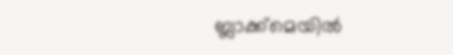ബ്ലാക്ക്‌മെയിൽ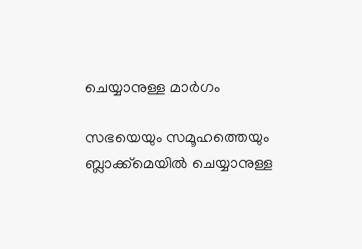ചെയ്യാനുള്ള മാർഗം

സഭയെയും സമൂഹത്തെയും ബ്ലാക്ക്‌മെയിൽ ചെയ്യാനുള്ള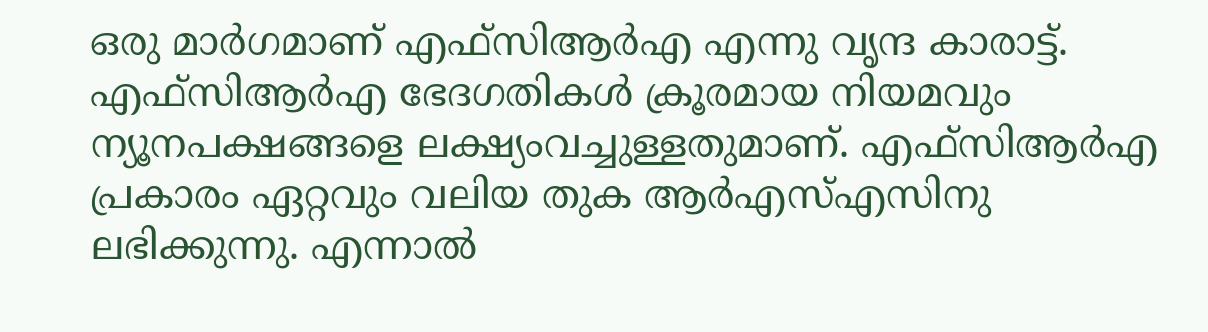ഒരു മാർഗമാണ് എഫ്‌സി‌ആർ‌എ എന്നു വൃന്ദ കാരാട്ട്. എഫ്‌സി‌ആർ‌എ ഭേദഗതികൾ ക്രൂരമായ നിയമവും ന്യൂനപക്ഷങ്ങളെ ലക്ഷ്യംവച്ചുള്ളതുമാണ്. എഫ്‌സി‌ആർ‌എ പ്രകാരം ഏറ്റവും വലിയ തുക ആർ‌എസ്‌എസിനു ലഭിക്കുന്നു. എന്നാൽ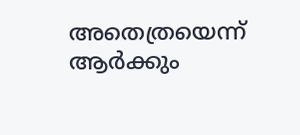അതെത്രയെന്ന് ആർക്കും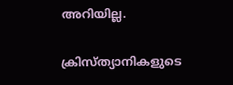അറിയില്ല.

ക്രിസ്ത്യാനികളുടെ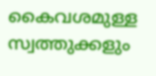കൈവശമുള്ള സ്വത്തുക്കളും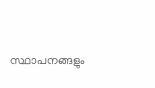സ്ഥാപനങ്ങളും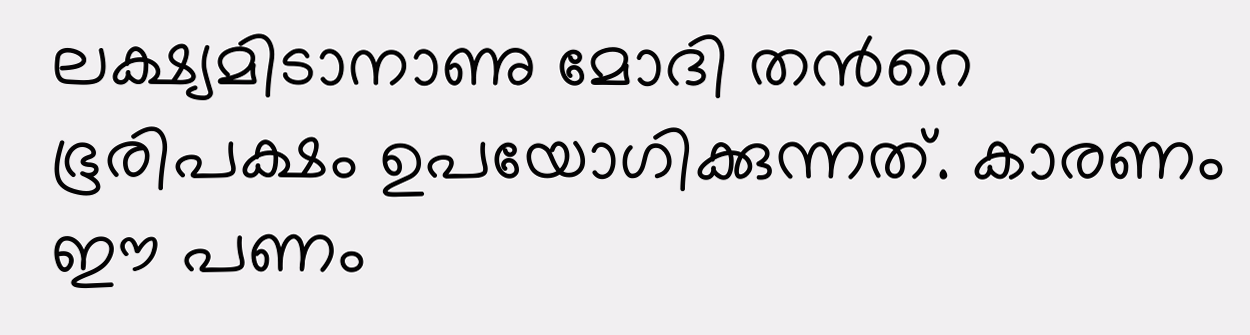ലക്ഷ്യമിടാനാണു മോദി തന്‍റെ ഭൂരിപക്ഷം ഉപയോഗിക്കുന്നത്. കാരണം ഈ പണം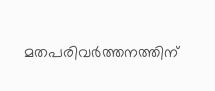മതപരിവർത്തനത്തിന്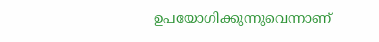ഉപയോഗിക്കുന്നുവെന്നാണ്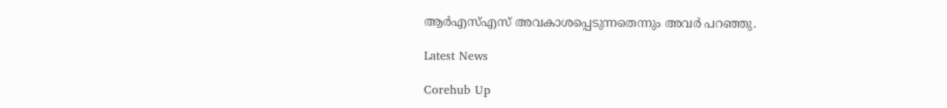ആർ‌എസ്‌എസ് അവകാശപ്പെടുന്നതെന്നും അവർ പറഞ്ഞു.

Latest News

Corehub Up